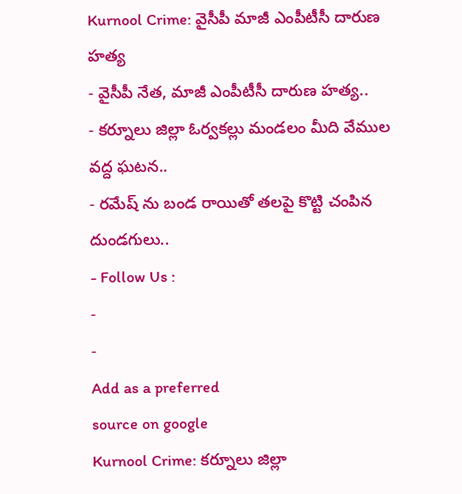Kurnool Crime: వైసీపీ మాజీ ఎంపీటీసీ దారుణ హత్య
- వైసీపీ నేత, మాజీ ఎంపీటీసీ దారుణ హత్య..
- కర్నూలు జిల్లా ఓర్వకల్లు మండలం మీది వేముల వద్ద ఘటన..
- రమేష్ ను బండ రాయితో తలపై కొట్టి చంపిన దుండగులు..
- Follow Us :
-
-
Add as a preferred
source on google
Kurnool Crime: కర్నూలు జిల్లా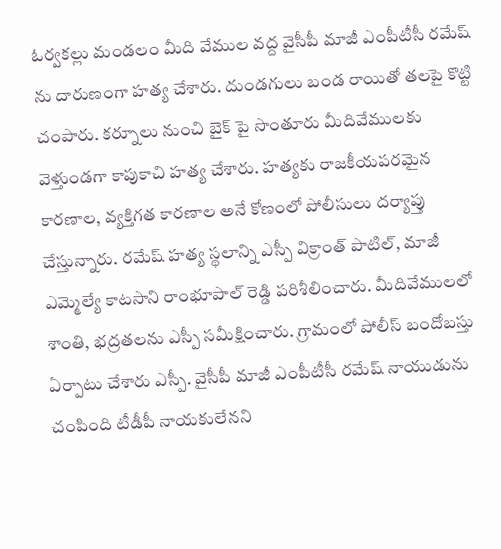ఓర్వకల్లు మండలం మీది వేముల వద్ద వైసీపీ మాజీ ఎంపీటీసీ రమేష్ ను దారుణంగా హత్య చేశారు. దుండగులు బండ రాయితో తలపై కొట్టి చంపారు. కర్నూలు నుంచి బైక్ పై సొంతూరు మీదివేములకు వెళ్తుండగా కాపుకాచి హత్య చేశారు. హత్యకు రాజకీయపరమైన కారణాల, వ్యక్తిగత కారణాల అనే కోణంలో పోలీసులు దర్యాప్తు చేస్తున్నారు. రమేష్ హత్య స్థలాన్ని ఎస్పీ విక్రాంత్ పాటిల్, మాజీ ఎమ్మెల్యే కాటసాని రాంభూపాల్ రెడ్డి పరిశీలించారు. మీదివేములలో శాంతి, భద్రతలను ఎస్పీ సమీక్షించారు. గ్రామంలో పోలీస్ బందోబస్తు ఏర్పాటు చేశారు ఎస్పీ. వైసీపీ మాజీ ఎంపీటీసీ రమేష్ నాయుడును చంపింది టీడీపీ నాయకులేనని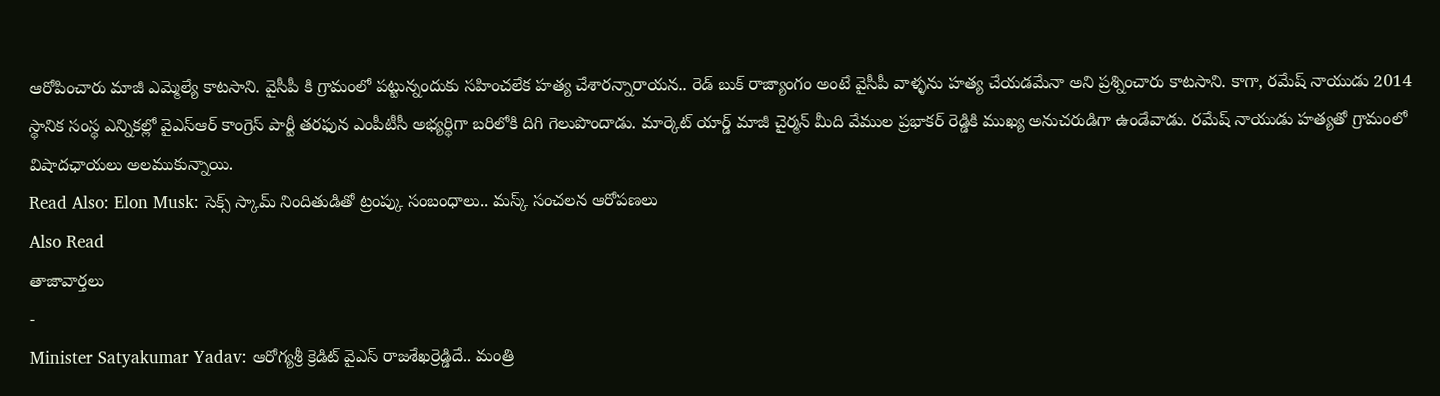ఆరోపించారు మాజీ ఎమ్మెల్యే కాటసాని. వైసీపీ కి గ్రామంలో పట్టున్నందుకు సహించలేక హత్య చేశారన్నారాయన.. రెడ్ బుక్ రాజ్యాంగం అంటే వైసీపీ వాళ్ళను హత్య చేయడమేనా అని ప్రశ్నించారు కాటసాని. కాగా, రమేష్ నాయుడు 2014 స్థానిక సంస్థ ఎన్నికల్లో వైఎస్ఆర్ కాంగ్రెస్ పార్టీ తరఫున ఎంపీటీసీ అభ్యర్థిగా బరిలోకి దిగి గెలుపొందాడు. మార్కెట్ యార్డ్ మాజీ చైర్మన్ మీది వేముల ప్రభాకర్ రెడ్డికి ముఖ్య అనుచరుడిగా ఉండేవాడు. రమేష్ నాయుడు హత్యతో గ్రామంలో విషాదఛాయలు అలముకున్నాయి.
Read Also: Elon Musk: సెక్స్ స్కామ్ నిందితుడితో ట్రంప్కు సంబంధాలు.. మస్క్ సంచలన ఆరోపణలు
Also Read
తాజావార్తలు
-
Minister Satyakumar Yadav: ఆరోగ్యశ్రీ క్రెడిట్ వైఎస్ రాజశేఖర్రెడ్డిదే.. మంత్రి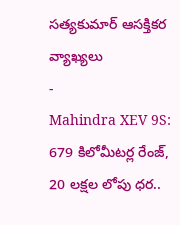సత్యకుమార్ ఆసక్తికర వ్యాఖ్యలు
-
Mahindra XEV 9S: 679 కిలోమీటర్ల రేంజ్, 20 లక్షల లోపు ధర..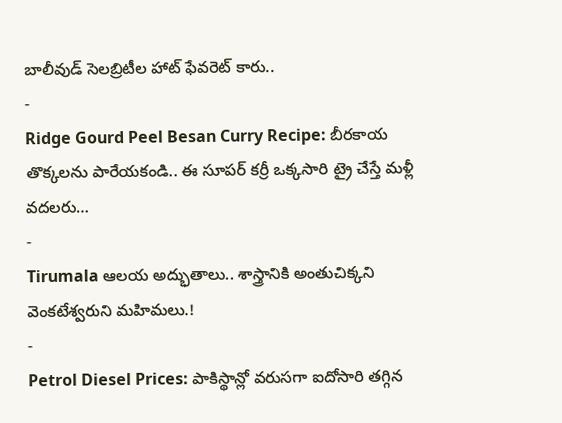బాలీవుడ్ సెలబ్రిటీల హాట్ ఫేవరెట్ కారు..
-
Ridge Gourd Peel Besan Curry Recipe: బీరకాయ తొక్కలను పారేయకండి.. ఈ సూపర్ కర్రీ ఒక్కసారి ట్రై చేస్తే మళ్లీ వదలరు…
-
Tirumala ఆలయ అద్భుతాలు.. శాస్త్రానికి అంతుచిక్కని వెంకటేశ్వరుని మహిమలు.!
-
Petrol Diesel Prices: పాకిస్థాన్లో వరుసగా ఐదోసారి తగ్గిన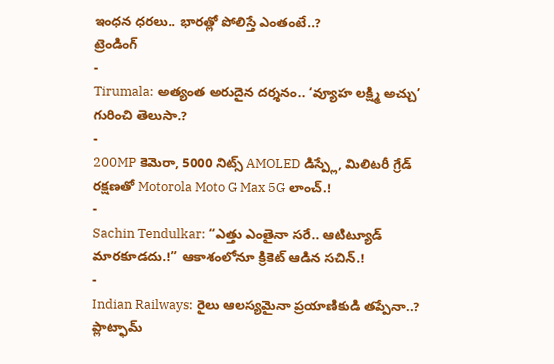ఇంధన ధరలు.. భారత్లో పోలిస్తే ఎంతంటే..?
ట్రెండింగ్
-
Tirumala: అత్యంత అరుదైన దర్శనం.. ‘వ్యూహ లక్ష్మి అచ్చు’ గురించి తెలుసా.?
-
200MP కెమెరా, 5000 నిట్స్ AMOLED డిస్ప్లే, మిలిటరీ గ్రేడ్ రక్షణతో Motorola Moto G Max 5G లాంచ్.!
-
Sachin Tendulkar: “ఎత్తు ఎంతైనా సరే.. ఆటిట్యూడ్ మారకూడదు.!” ఆకాశంలోనూ క్రికెట్ ఆడిన సచిన్.!
-
Indian Railways: రైలు ఆలస్యమైనా ప్రయాణికుడి తప్పేనా..? ప్లాట్ఫామ్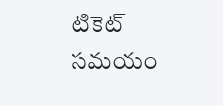టికెట్ సమయం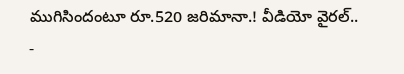ముగిసిందంటూ రూ.520 జరిమానా.! వీడియో వైరల్..
-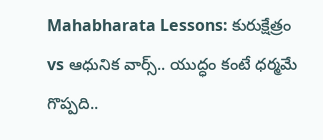Mahabharata Lessons: కురుక్షేత్రం vs ఆధునిక వార్స్.. యుద్ధం కంటే ధర్మమే గొప్పది..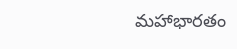మహాభారతం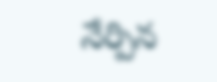నేర్పిన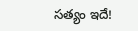సత్యం ఇదే!